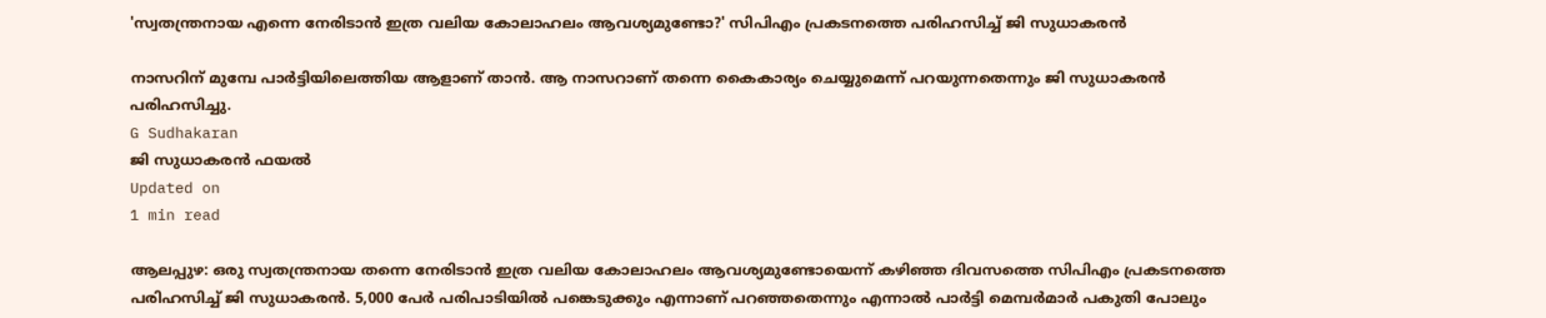'സ്വതന്ത്രനായ എന്നെ നേരിടാന്‍ ഇത്ര വലിയ കോലാഹലം ആവശ്യമുണ്ടോ?' സിപിഎം പ്രകടനത്തെ പരിഹസിച്ച് ജി സുധാകരന്‍

നാസറിന് മുമ്പേ പാര്‍ട്ടിയിലെത്തിയ ആളാണ് താന്‍. ആ നാസറാണ് തന്നെ കൈകാര്യം ചെയ്യുമെന്ന് പറയുന്നതെന്നും ജി സുധാകരന്‍ പരിഹസിച്ചു.
G Sudhakaran
ജി സുധാകരന്‍ ഫയല്‍
Updated on
1 min read

ആലപ്പുഴ: ഒരു സ്വതന്ത്രനായ തന്നെ നേരിടാന്‍ ഇത്ര വലിയ കോലാഹലം ആവശ്യമുണ്ടോയെന്ന് കഴിഞ്ഞ ദിവസത്തെ സിപിഎം പ്രകടനത്തെ പരിഹസിച്ച് ജി സുധാകരന്‍. 5,000 പേര്‍ പരിപാടിയില്‍ പങ്കെടുക്കും എന്നാണ് പറഞ്ഞതെന്നും എന്നാല്‍ പാര്‍ട്ടി മെമ്പര്‍മാര്‍ പകുതി പോലും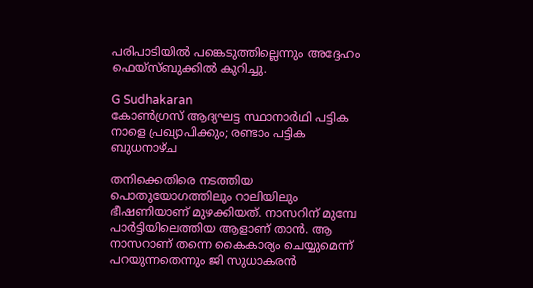പരിപാടിയില്‍ പങ്കെടുത്തില്ലെന്നും അദ്ദേഹം ഫെയ്‌സ്ബുക്കില്‍ കുറിച്ചു.

G Sudhakaran
കോണ്‍ഗ്രസ് ആദ്യഘട്ട സ്ഥാനാര്‍ഥി പട്ടിക നാളെ പ്രഖ്യാപിക്കും; രണ്ടാം പട്ടിക ബുധനാഴ്ച

തനിക്കെതിരെ നടത്തിയ പൊതുയോഗത്തിലും റാലിയിലും ഭീഷണിയാണ് മുഴക്കിയത്. നാസറിന് മുമ്പേ പാര്‍ട്ടിയിലെത്തിയ ആളാണ് താന്‍. ആ നാസറാണ് തന്നെ കൈകാര്യം ചെയ്യുമെന്ന് പറയുന്നതെന്നും ജി സുധാകരന്‍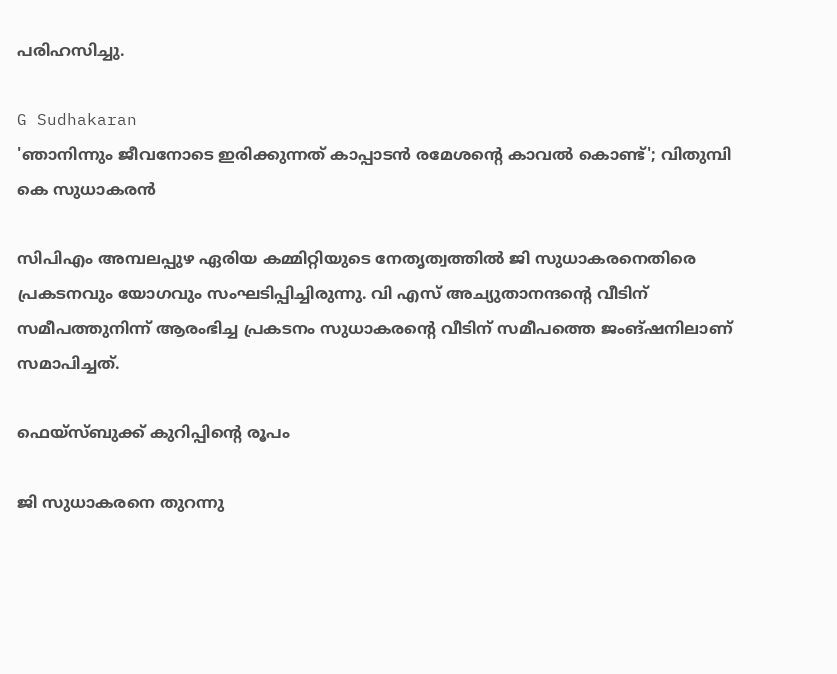പരിഹസിച്ചു.

G Sudhakaran
'ഞാനിന്നും ജീവനോടെ ഇരിക്കുന്നത് കാപ്പാടൻ രമേശന്റെ കാവൽ കൊണ്ട്'; വിതുമ്പി കെ സുധാകരൻ

സിപിഎം അമ്പലപ്പുഴ ഏരിയ കമ്മിറ്റിയുടെ നേതൃത്വത്തില്‍ ജി സുധാകരനെതിരെ പ്രകടനവും യോഗവും സംഘടിപ്പിച്ചിരുന്നു. വി എസ് അച്യുതാനന്ദന്റെ വീടിന് സമീപത്തുനിന്ന് ആരംഭിച്ച പ്രകടനം സുധാകരന്റെ വീടിന് സമീപത്തെ ജംങ്ഷനിലാണ് സമാപിച്ചത്.

ഫെയ്‌സ്ബുക്ക് കുറിപ്പിന്റെ രൂപം

ജി സുധാകരനെ തുറന്നു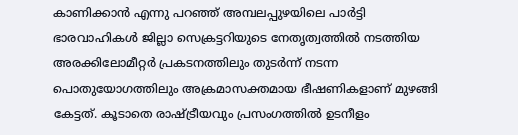കാണിക്കാൻ എന്നു പറഞ്ഞ് അമ്പലപ്പുഴയിലെ പാർട്ടി ഭാരവാഹികൾ ജില്ലാ സെക്രട്ടറിയുടെ നേതൃത്വത്തിൽ നടത്തിയ അരക്കിലോമീറ്റർ പ്രകടനത്തിലും തുടർന്ന് നടന്ന പൊതുയോഗത്തിലും അക്രമാസക്തമായ ഭീഷണികളാണ് മുഴങ്ങി കേട്ടത്. കൂടാതെ രാഷ്ട്രീയവും പ്രസംഗത്തിൽ ഉടനീളം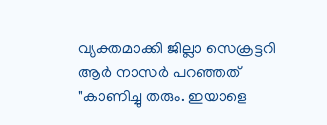വ്യക്തമാക്കി ജില്ലാ സെക്രട്ടറി ആർ നാസർ പറഞ്ഞത് "കാണിച്ചു തരും. ഇയാളെ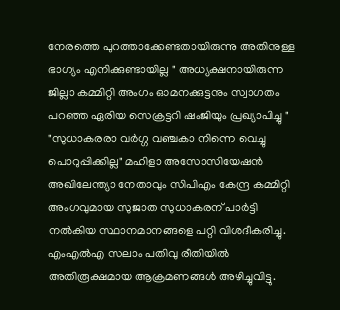നേരത്തെ പുറത്താക്കേണ്ടതായിരുന്നു അതിനുള്ള ഭാഗ്യം എനിക്കുണ്ടായില്ല " അധ്യക്ഷനായിരുന്ന ജില്ലാ കമ്മിറ്റി അംഗം ഓമനക്കുട്ടനും സ്വാഗതം പറഞ്ഞ ഏരിയ സെക്രട്ടറി ഷംജിയും പ്രഖ്യാപിച്ചു " "സുധാകരരാ വർഗ്ഗ വഞ്ചകാ നിന്നെ വെച്ചു പൊറുപ്പിക്കില്ല" മഹിളാ അസോസിയേഷൻ അഖിലേന്ത്യാ നേതാവും സിപിഎം കേന്ദ്ര കമ്മിറ്റി അംഗവുമായ സുജാത സുധാകരന് പാർട്ടി നൽകിയ സ്ഥാനമാനങ്ങളെ പറ്റി വിശദീകരിച്ചു. എംഎൽഎ സലാം പതിവു രീതിയിൽ അതിരൂക്ഷമായ ആക്രമണങ്ങൾ അഴിച്ചുവിട്ടു.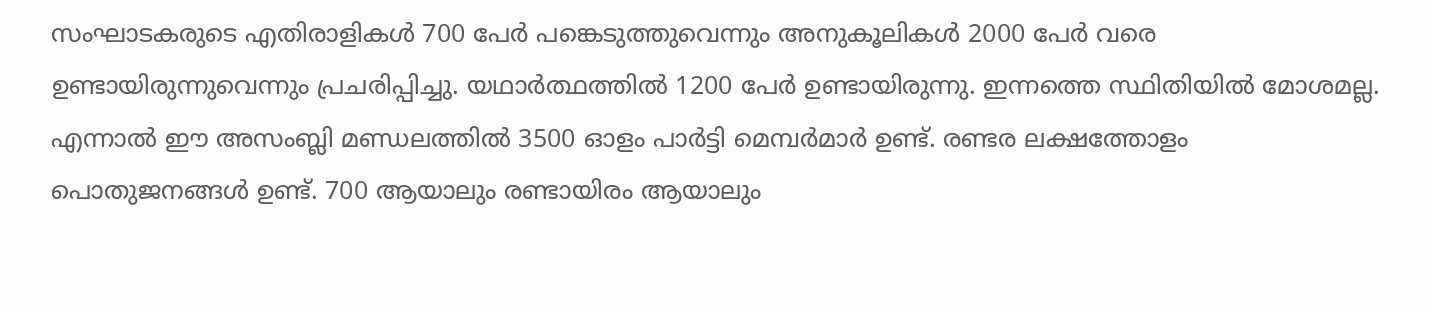സംഘാടകരുടെ എതിരാളികൾ 700 പേർ പങ്കെടുത്തുവെന്നും അനുകൂലികൾ 2000 പേർ വരെ ഉണ്ടായിരുന്നുവെന്നും പ്രചരിപ്പിച്ചു. യഥാർത്ഥത്തിൽ 1200 പേർ ഉണ്ടായിരുന്നു. ഇന്നത്തെ സ്ഥിതിയിൽ മോശമല്ല. എന്നാൽ ഈ അസംബ്ലി മണ്ഡലത്തിൽ 3500 ഓളം പാർട്ടി മെമ്പർമാർ ഉണ്ട്. രണ്ടര ലക്ഷത്തോളം പൊതുജനങ്ങൾ ഉണ്ട്. 700 ആയാലും രണ്ടായിരം ആയാലും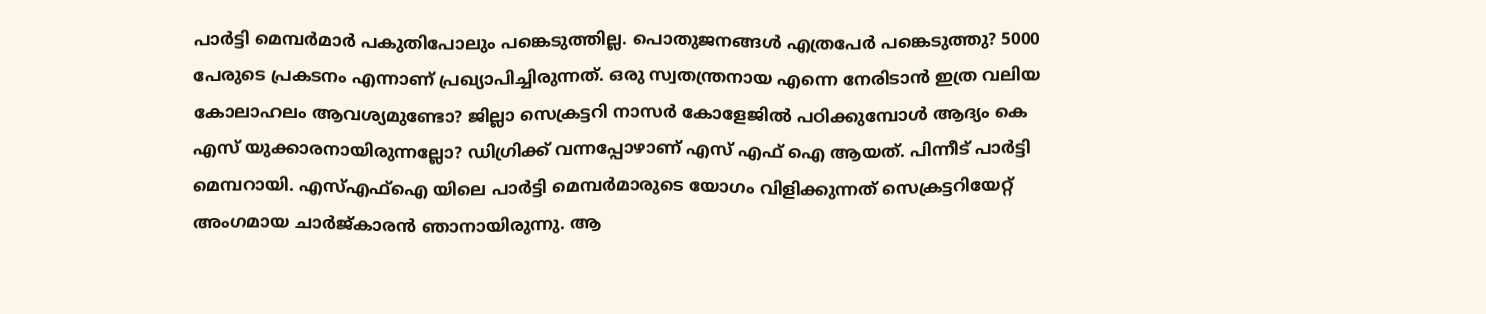പാർട്ടി മെമ്പർമാർ പകുതിപോലും പങ്കെടുത്തില്ല. പൊതുജനങ്ങൾ എത്രപേർ പങ്കെടുത്തു? 5000 പേരുടെ പ്രകടനം എന്നാണ് പ്രഖ്യാപിച്ചിരുന്നത്. ഒരു സ്വതന്ത്രനായ എന്നെ നേരിടാൻ ഇത്ര വലിയ കോലാഹലം ആവശ്യമുണ്ടോ? ജില്ലാ സെക്രട്ടറി നാസർ കോളേജിൽ പഠിക്കുമ്പോൾ ആദ്യം കെ എസ്‌ യുക്കാരനായിരുന്നല്ലോ? ഡിഗ്രിക്ക് വന്നപ്പോഴാണ് എസ് എഫ് ഐ ആയത്. പിന്നീട് പാർട്ടി മെമ്പറായി. എസ്എഫ്ഐ യിലെ പാർട്ടി മെമ്പർമാരുടെ യോഗം വിളിക്കുന്നത് സെക്രട്ടറിയേറ്റ് അംഗമായ ചാർജ്കാരൻ ഞാനായിരുന്നു. ആ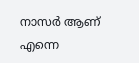നാസർ ആണ് എന്നെ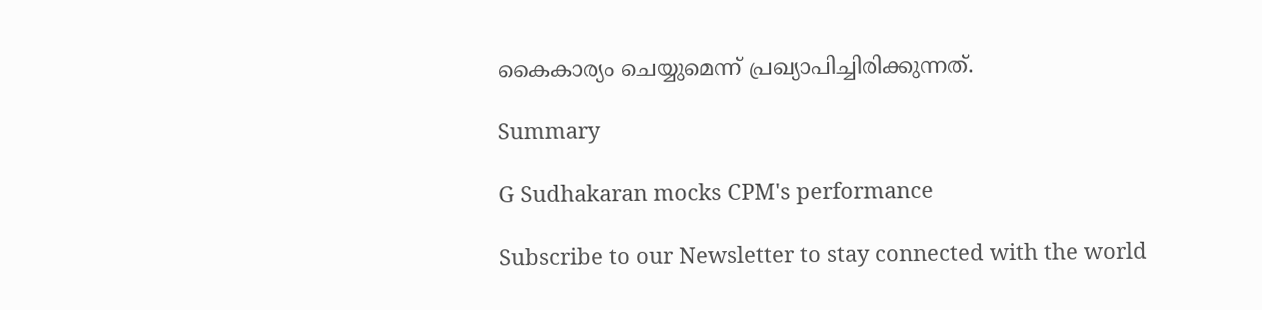കൈകാര്യം ചെയ്യുമെന്ന് പ്രഖ്യാപിച്ചിരിക്കുന്നത്.

Summary

G Sudhakaran mocks CPM's performance

Subscribe to our Newsletter to stay connected with the world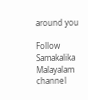around you

Follow Samakalika Malayalam channel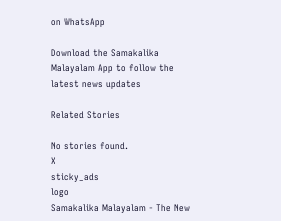on WhatsApp

Download the Samakalika Malayalam App to follow the latest news updates

Related Stories

No stories found.
X
sticky_ads
logo
Samakalika Malayalam - The New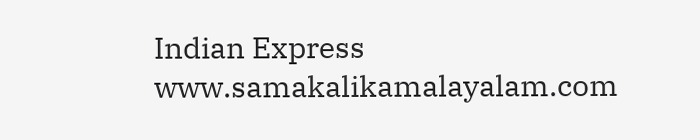Indian Express
www.samakalikamalayalam.com